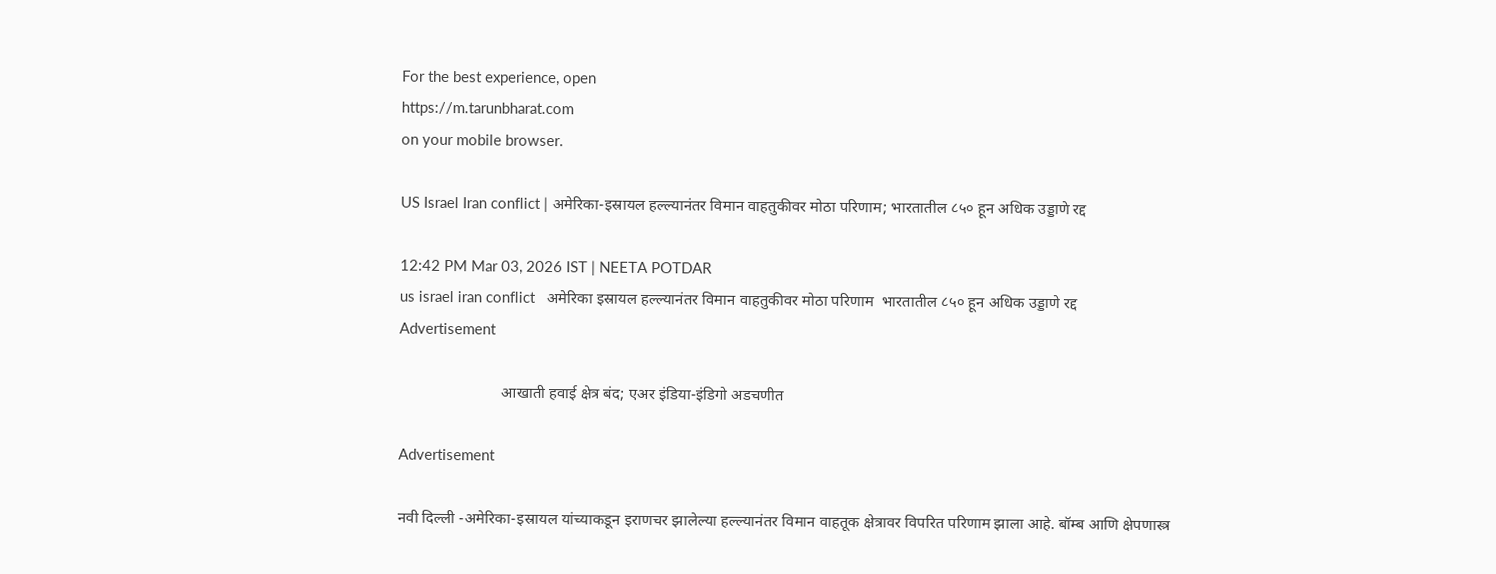For the best experience, open
https://m.tarunbharat.com
on your mobile browser.

US Israel Iran conflict | अमेरिका-इस्रायल हल्ल्यानंतर विमान वाहतुकीवर मोठा परिणाम; भारतातील ८५० हून अधिक उड्डाणे रद्द

12:42 PM Mar 03, 2026 IST | NEETA POTDAR
us israel iran conflict   अमेरिका इस्रायल हल्ल्यानंतर विमान वाहतुकीवर मोठा परिणाम  भारतातील ८५० हून अधिक उड्डाणे रद्द
Advertisement

                          आखाती हवाई क्षेत्र बंद; एअर इंडिया-इंडिगो अडचणीत

Advertisement

नवी दिल्ली -अमेरिका-इस्रायल यांच्याकडून इराणचर झालेल्या हल्ल्यानंतर विमान वाहतूक क्षेत्रावर विपरित परिणाम झाला आहे. बॉम्ब आणि क्षेपणास्त्र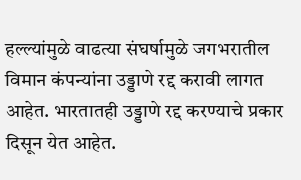हल्ल्यांमुळे वाढत्या संघर्षामुळे जगभरातील विमान कंपन्यांना उड्डाणे रद्द करावी लागत आहेत. भारतातही उड्डाणे रद्द करण्याचे प्रकार दिसून येत आहेत.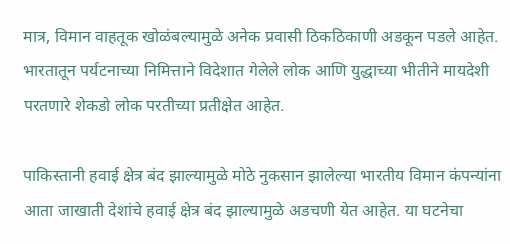मात्र, विमान वाहतूक खोळंबल्यामुळे अनेक प्रवासी ठिकठिकाणी अडकून पडले आहेत. भारतातून पर्यटनाच्या निमित्ताने विदेशात गेलेले लोक आणि युद्धाच्या भीतीने मायदेशी परतणारे शेकडो लोक परतीच्या प्रतीक्षेत आहेत.

पाकिस्तानी हवाई क्षेत्र बंद झाल्यामुळे मोठे नुकसान झालेल्या भारतीय विमान कंपन्यांना आता जाखाती देशांचे हवाई क्षेत्र बंद झाल्यामुळे अडचणी येत आहेत. या घटनेचा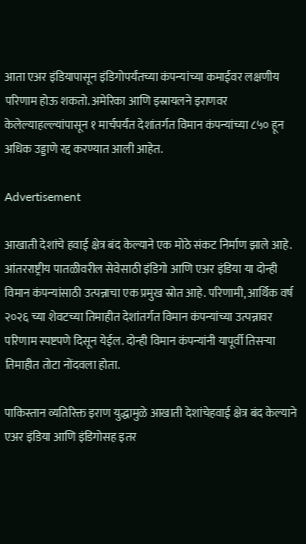आता एअर इंडियापासून इंडिगोपर्यंतच्या कंपन्यांच्या कमाईवर लक्षणीय परिणाम होऊ शकतो. अमेरिका आणि इस्रायलने इराणवर केलेल्याहल्ल्यांपासून १ मार्चपर्यंत देशांतर्गत विमान कंपन्यांच्या ८५० हून अधिक उड्डाणे रद्द करण्यात आली आहेत.

Advertisement

आखाती देशांचे हवाई क्षेत्र बंद केल्याने एक मोठे संकट निर्माण झाले आहे. आंतरराष्ट्रीय पातळीवरील सेवेसाठी इंडिगो आणि एअर इंडिया या दोन्ही विमान कंपन्यांसाठी उत्पन्नाचा एक प्रमुख स्रोत आहे. परिणामी, आर्थिक वर्ष २०२६ च्या शेवटच्या तिमाहीत देशांतर्गत विमान कंपन्यांच्या उत्पन्नावर परिणाम स्पष्टपणे दिसून येईल. दोन्ही विमान कंपन्यांनी यापूर्वी तिसऱ्या तिमाहीत तोटा नोंदवला होता.

पाकिस्तान व्यतिरिक्त इराण युद्धामुळे आखाती देशांचेहवाई क्षेत्र बंद केल्याने एअर इंडिया आणि इंडिगोसह इतर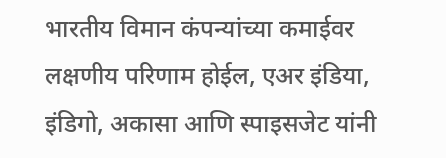भारतीय विमान कंपन्यांच्या कमाईवर लक्षणीय परिणाम होईल, एअर इंडिया, इंडिगो, अकासा आणि स्पाइसजेट यांनी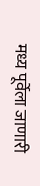मध्य पूर्वेला जाणारी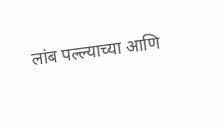लांब पल्ल्याच्या आणि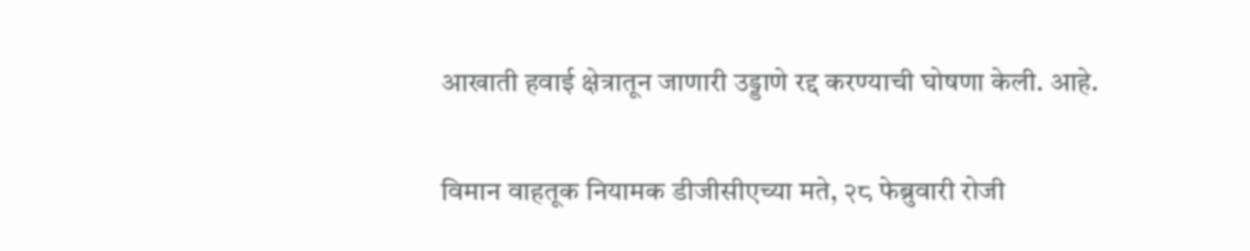आखाती हवाई क्षेत्रातून जाणारी उड्डाणे रद्द करण्याची घोषणा केली. आहे.

विमान वाहतूक नियामक डीजीसीएच्या मते, २८ फेब्रुवारी रोजी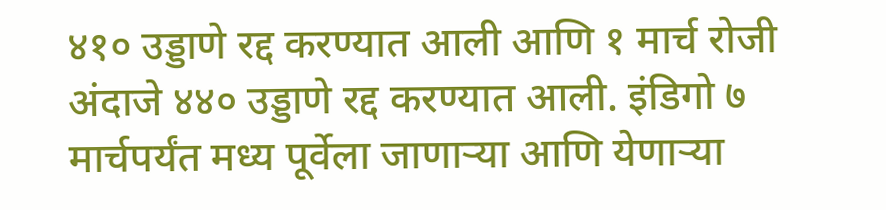४१० उड्डाणे रद्द करण्यात आली आणि १ मार्च रोजी अंदाजे ४४० उड्डाणे रद्द करण्यात आली. इंडिगो ७ मार्चपर्यंत मध्य पूर्वेला जाणाऱ्या आणि येणाऱ्या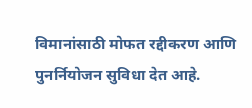विमानांसाठी मोफत रद्दीकरण आणि पुनर्नियोजन सुविधा देत आहे.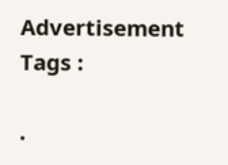Advertisement
Tags :

.